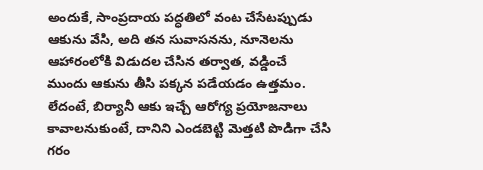అందుకే, సాంప్రదాయ పద్ధతిలో వంట చేసేటప్పుడు ఆకును వేసి, అది తన సువాసనను, నూనెలను ఆహారంలోకి విడుదల చేసిన తర్వాత, వడ్డించే ముందు ఆకును తీసి పక్కన పడేయడం ఉత్తమం. లేదంటే, బిర్యానీ ఆకు ఇచ్చే ఆరోగ్య ప్రయోజనాలు కావాలనుకుంటే, దానిని ఎండబెట్టి మెత్తటి పొడిగా చేసి గరం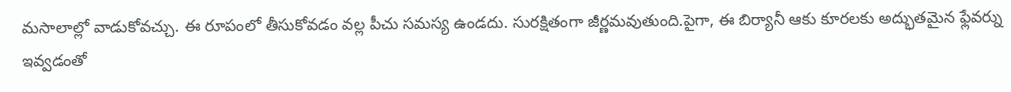మసాలాల్లో వాడుకోవచ్చు. ఈ రూపంలో తీసుకోవడం వల్ల పీచు సమస్య ఉండదు. సురక్షితంగా జీర్ణమవుతుంది.పైగా, ఈ బిర్యానీ ఆకు కూరలకు అద్భుతమైన ఫ్లేవర్ను ఇవ్వడంతో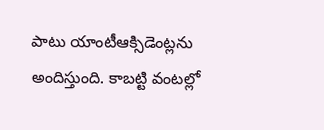పాటు యాంటీఆక్సిడెంట్లను అందిస్తుంది. కాబట్టి వంటల్లో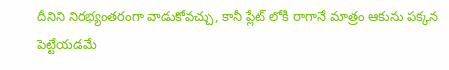దీనిని నిరభ్యంతరంగా వాడుకోవచ్చు, కానీ ప్లేట్ లోకి రాగానే మాత్రం ఆకును పక్కన పెట్టేయడమే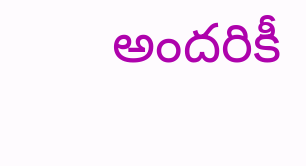అందరికీ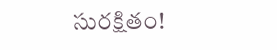సురక్షితం!